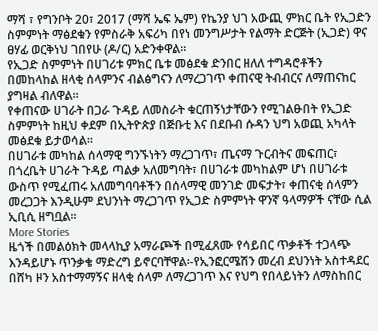ማሻ ፣ የግንቦት 20፣ 2017 (ማሻ ኤፍ ኤም) የኬንያ ህገ አውጪ ምክር ቤት የኢጋድን ስምምነት ማፅደቁን የምስራቅ አፍሪካ በየነ መንግሥታት የልማት ድርጅት (ኢጋድ) ዋና ፀሃፊ ወርቅነህ ገበየሁ (ዶ/ር) አድንቀዋል።
የኢጋድ ስምምነት በሀገሪቱ ምክር ቤቱ መፅደቁ ድንበር ዘለለ ተግዳሮቶችን በመከላከል ዘላቂ ሰላምንና ብልፅግናን ለማረጋገጥ ቀጠናዊ ትብብርና ለማጠናከር ያግዛል ብለዋል።
የቀጠናው ሀገራት በጋራ ጉዳይ ለመስራት ቁርጠኝነታቸውን የሚገልፁበት የኢጋድ ስምምነት ከዚህ ቀደም በኢትዮጵያ በጅቡቲ እና በደቡብ ሱዳን ህግ አወጪ አካላት መፅደቁ ይታወሳል።
በሀገራቱ መካከል ሰላማዊ ግንኙነትን ማረጋገጥ፣ ጤናማ ጉርብትና መፍጠር፣ በጎረቤት ሀገራት ጉዳይ ጣልቃ አለመግባት፣ በሀገራቱ መካከልም ሆነ በሀገራቱ ውስጥ የሚፈጠሩ አለመግባባቶችን በሰላማዊ መንገድ መፍታት፣ ቀጠናቂ ሰላምን መረጋጋት እንዲሁም ደህንነት ማረጋገጥ የኢጋድ ስምምነት ዋንኛ ዓላማዎች ናቸው ሲል ኢቢሲ ዘግቧል።
More Stories
ዜጎች በመልዕክት መላላኪያ አማራጮች በሚፈጸሙ የሳይበር ጥቃቶች ተጋላጭ እንዳይሆኑ ጥንቃቄ ማድረግ ይኖርባቸዋል፡-የኢንፎርሜሽን መረብ ደህንነት አስተዳደር
በሸካ ዞን አስተማማኝና ዘላቂ ሰላም ለማረጋገጥ እና የህግ የበላይነትን ለማስከበር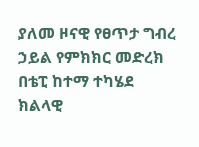ያለመ ዞናዊ የፀጥታ ግብረ ኃይል የምክክር መድረክ በቴፒ ከተማ ተካሄደ
ክልላዊ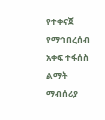የተቀናጀ የማኅበረሰብ አቀፍ ተፋሰስ ልማት ማብሰሪያ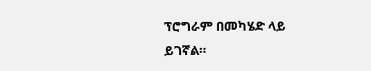ፕሮግራም በመካሄድ ላይ ይገኛል።